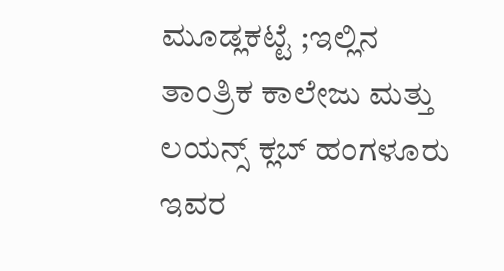ಮೂಡ್ಲಕಟ್ಟೆ ;ಇಲ್ಲಿನ ತಾಂತ್ರಿಕ ಕಾಲೇಜು ಮತ್ತು ಲಯನ್ಸ್ ಕ್ಲಬ್ ಹಂಗಳೂರು ಇವರ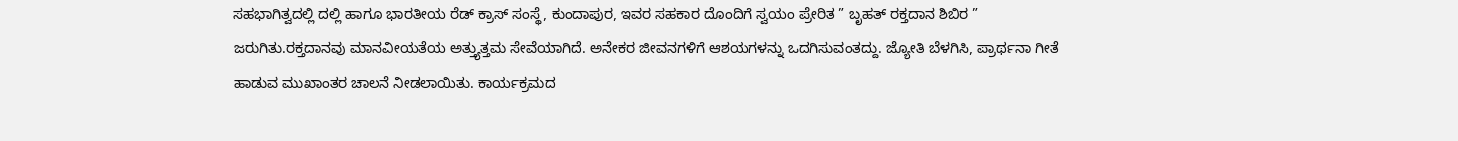ಸಹಭಾಗಿತ್ವದಲ್ಲಿ ದಲ್ಲಿ ಹಾಗೂ ಭಾರತೀಯ ರೆಡ್ ಕ್ರಾಸ್ ಸಂಸ್ಥೆ, ಕುಂದಾಪುರ, ಇವರ ಸಹಕಾರ ದೊಂದಿಗೆ ಸ್ವಯಂ ಪ್ರೇರಿತ ” ಬೃಹತ್ ರಕ್ತದಾನ ಶಿಬಿರ ” ಜರುಗಿತು.ರಕ್ತದಾನವು ಮಾನವೀಯತೆಯ ಅತ್ತ್ಯುತ್ತಮ ಸೇವೆಯಾಗಿದೆ. ಅನೇಕರ ಜೀವನಗಳಿಗೆ ಆಶಯಗಳನ್ನು ಒದಗಿಸುವಂತದ್ದು. ಜ್ಯೋತಿ ಬೆಳಗಿಸಿ, ಪ್ರಾರ್ಥನಾ ಗೀತೆ ಹಾಡುವ ಮುಖಾಂತರ ಚಾಲನೆ ನೀಡಲಾಯಿತು. ಕಾರ್ಯಕ್ರಮದ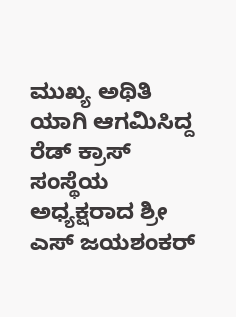ಮುಖ್ಯ ಅಥಿತಿ ಯಾಗಿ ಆಗಮಿಸಿದ್ದ ರೆಡ್ ಕ್ರಾಸ್ ಸಂಸ್ಥೆಯ ಅಧ್ಯಕ್ಷರಾದ ಶ್ರೀ ಎಸ್ ಜಯಶಂಕರ್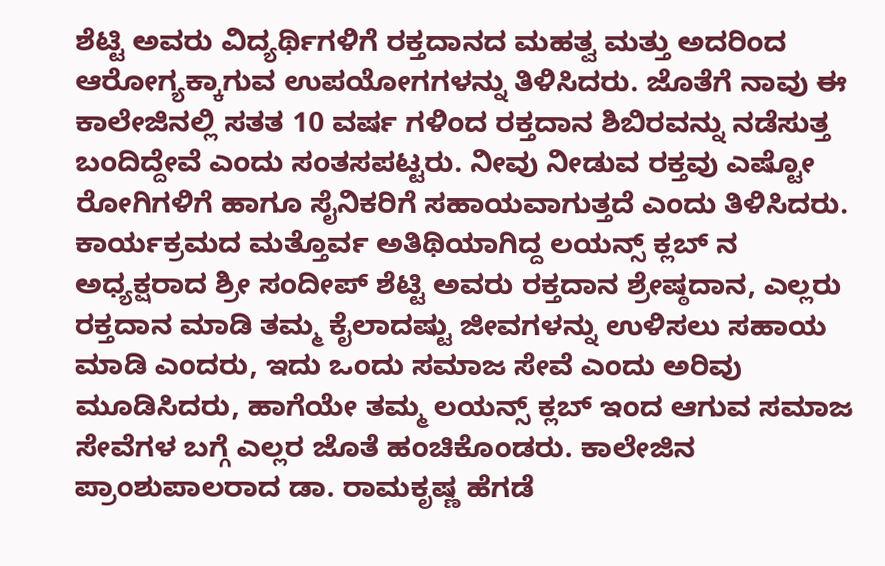ಶೆಟ್ಟಿ ಅವರು ವಿದ್ಯರ್ಥಿಗಳಿಗೆ ರಕ್ತದಾನದ ಮಹತ್ವ ಮತ್ತು ಅದರಿಂದ ಆರೋಗ್ಯಕ್ಕಾಗುವ ಉಪಯೋಗಗಳನ್ನು ತಿಳಿಸಿದರು. ಜೊತೆಗೆ ನಾವು ಈ ಕಾಲೇಜಿನಲ್ಲಿ ಸತತ 10 ವರ್ಷ ಗಳಿಂದ ರಕ್ತದಾನ ಶಿಬಿರವನ್ನು ನಡೆಸುತ್ತ ಬಂದಿದ್ದೇವೆ ಎಂದು ಸಂತಸಪಟ್ಟರು. ನೀವು ನೀಡುವ ರಕ್ತವು ಎಷ್ಟೋ ರೋಗಿಗಳಿಗೆ ಹಾಗೂ ಸೈನಿಕರಿಗೆ ಸಹಾಯವಾಗುತ್ತದೆ ಎಂದು ತಿಳಿಸಿದರು. ಕಾರ್ಯಕ್ರಮದ ಮತ್ತೊರ್ವ ಅತಿಥಿಯಾಗಿದ್ದ ಲಯನ್ಸ್ ಕ್ಲಬ್ ನ ಅಧ್ಯಕ್ಷರಾದ ಶ್ರೀ ಸಂದೀಪ್ ಶೆಟ್ಟಿ ಅವರು ರಕ್ತದಾನ ಶ್ರೇಷ್ಠದಾನ, ಎಲ್ಲರು ರಕ್ತದಾನ ಮಾಡಿ ತಮ್ಮ ಕೈಲಾದಷ್ಟು ಜೀವಗಳನ್ನು ಉಳಿಸಲು ಸಹಾಯ ಮಾಡಿ ಎಂದರು, ಇದು ಒಂದು ಸಮಾಜ ಸೇವೆ ಎಂದು ಅರಿವು ಮೂಡಿಸಿದರು, ಹಾಗೆಯೇ ತಮ್ಮ ಲಯನ್ಸ್ ಕ್ಲಬ್ ಇಂದ ಆಗುವ ಸಮಾಜ ಸೇವೆಗಳ ಬಗ್ಗೆ ಎಲ್ಲರ ಜೊತೆ ಹಂಚಿಕೊಂಡರು. ಕಾಲೇಜಿನ ಪ್ರಾಂಶುಪಾಲರಾದ ಡಾ. ರಾಮಕೃಷ್ಣ ಹೆಗಡೆ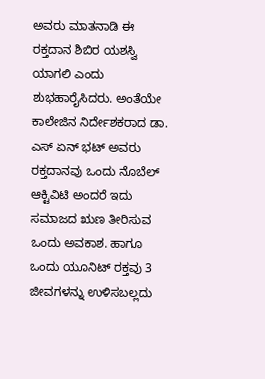ಅವರು ಮಾತನಾಡಿ ಈ ರಕ್ತದಾನ ಶಿಬಿರ ಯಶಸ್ವಿ ಯಾಗಲಿ ಎಂದು ಶುಭಹಾರೈಸಿದರು. ಅಂತೆಯೇ ಕಾಲೇಜಿನ ನಿರ್ದೇಶಕರಾದ ಡಾ. ಎಸ್ ಏನ್ ಭಟ್ ಅವರು ರಕ್ತದಾನವು ಒಂದು ನೊಬೆಲ್ ಆಕ್ಟಿವಿಟಿ ಅಂದರೆ ಇದು ಸಮಾಜದ ಋಣ ತೀರಿಸುವ ಒಂದು ಅವಕಾಶ. ಹಾಗೂ ಒಂದು ಯೂನಿಟ್ ರಕ್ತವು 3 ಜೀವಗಳನ್ನು ಉಳಿಸಬಲ್ಲದು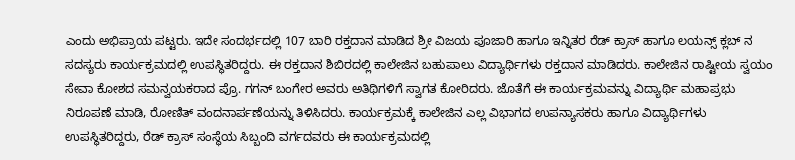ಎಂದು ಅಭಿಪ್ರಾಯ ಪಟ್ಟರು. ಇದೇ ಸಂದರ್ಭದಲ್ಲಿ 107 ಬಾರಿ ರಕ್ತದಾನ ಮಾಡಿದ ಶ್ರೀ ವಿಜಯ ಪೂಜಾರಿ ಹಾಗೂ ಇನ್ನಿತರ ರೆಡ್ ಕ್ರಾಸ್ ಹಾಗೂ ಲಯನ್ಸ್ ಕ್ಲಬ್ ನ ಸದಸ್ಯರು ಕಾರ್ಯಕ್ರಮದಲ್ಲಿ ಉಪಸ್ಥಿತರಿದ್ದರು. ಈ ರಕ್ತದಾನ ಶಿಬಿರದಲ್ಲಿ ಕಾಲೇಜಿನ ಬಹುಪಾಲು ವಿದ್ಯಾರ್ಥಿಗಳು ರಕ್ತದಾನ ಮಾಡಿದರು. ಕಾಲೇಜಿನ ರಾಷ್ಟೀಯ ಸ್ವಯಂ ಸೇವಾ ಕೋಶದ ಸಮನ್ವಯಕರಾದ ಪ್ರೊ. ಗಗನ್ ಬಂಗೇರ ಅವರು ಅತಿಥಿಗಳಿಗೆ ಸ್ವಾಗತ ಕೋರಿದರು. ಜೊತೆಗೆ ಈ ಕಾರ್ಯಕ್ರಮವನ್ನು ವಿದ್ಯಾರ್ಥಿ ಮಹಾಪ್ರಭು ನಿರೂಪಣೆ ಮಾಡಿ, ರೋಣಿತ್ ವಂದನಾರ್ಪಣೆಯನ್ನು ತಿಳಿಸಿದರು. ಕಾರ್ಯಕ್ರಮಕ್ಕೆ ಕಾಲೇಜಿನ ಎಲ್ಲ ವಿಭಾಗದ ಉಪನ್ಯಾಸಕರು ಹಾಗೂ ವಿದ್ಯಾರ್ಥಿಗಳು ಉಪಸ್ಥಿತರಿದ್ದರು, ರೆಡ್ ಕ್ರಾಸ್ ಸಂಸ್ಥೆಯ ಸಿಬ್ಬಂದಿ ವರ್ಗದವರು ಈ ಕಾರ್ಯಕ್ರಮದಲ್ಲಿ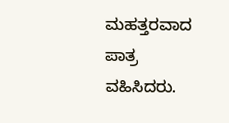ಮಹತ್ತರವಾದ ಪಾತ್ರ ವಹಿಸಿದರು.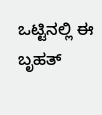ಒಟ್ಟಿನಲ್ಲಿ ಈ ಬೃಹತ್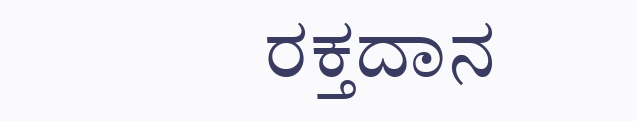ರಕ್ತದಾನ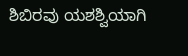ಶಿಬಿರವು ಯಶಶ್ವಿಯಾಗಿ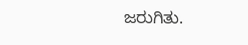ಜರುಗಿತು.